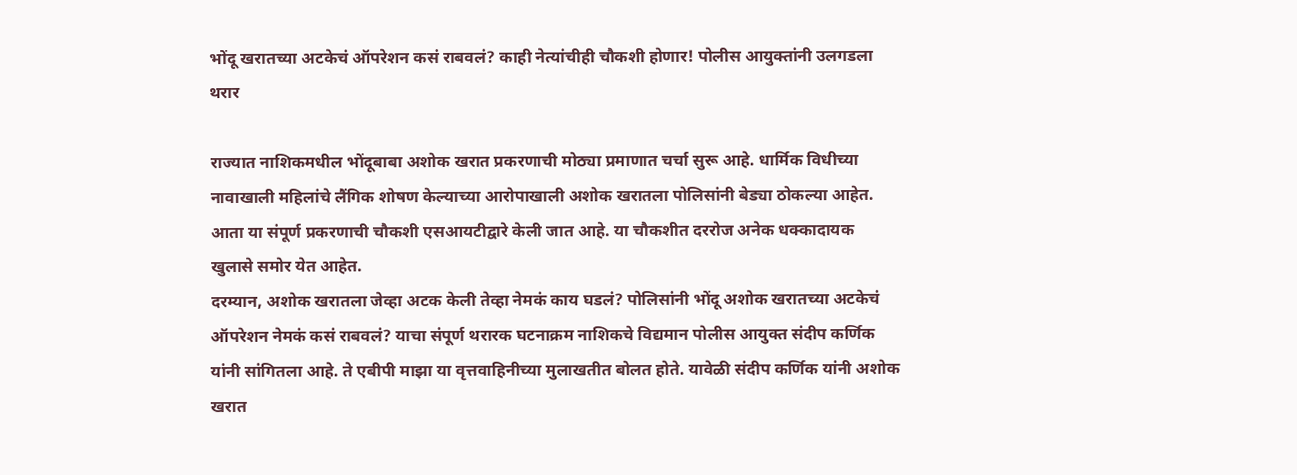भोंदू खरातच्या अटकेचं ऑपरेशन कसं राबवलं? काही नेत्यांचीही चौकशी होणार! पोलीस आयुक्तांनी उलगडला थरार

राज्यात नाशिकमधील भोंदूबाबा अशोक खरात प्रकरणाची मोठ्या प्रमाणात चर्चा सुरू आहे. धार्मिक विधीच्या नावाखाली महिलांचे लैंगिक शोषण केल्याच्या आरोपाखाली अशोक खरातला पोलिसांनी बेड्या ठोकल्या आहेत. आता या संपूर्ण प्रकरणाची चौकशी एसआयटीद्वारे केली जात आहे. या चौकशीत दररोज अनेक धक्कादायक खुलासे समोर येत आहेत.
दरम्यान, अशोक खरातला जेव्हा अटक केली तेव्हा नेमकं काय घडलं? पोलिसांनी भोंदू अशोक खरातच्या अटकेचं ऑपरेशन नेमकं कसं राबवलं? याचा संपूर्ण थरारक घटनाक्रम नाशिकचे विद्यमान पोलीस आयुक्त संदीप कर्णिक यांनी सांगितला आहे. ते एबीपी माझा या वृत्तवाहिनीच्या मुलाखतीत बोलत होते. यावेळी संदीप कर्णिक यांनी अशोक खरात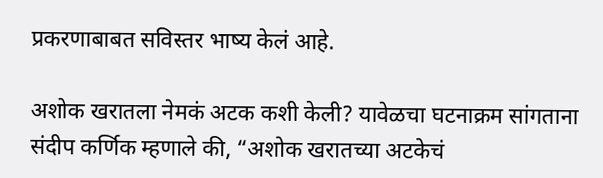प्रकरणाबाबत सविस्तर भाष्य केलं आहे.

अशोक खरातला नेमकं अटक कशी केली? यावेळचा घटनाक्रम सांगताना संदीप कर्णिक म्हणाले की, “अशोक खरातच्या अटकेचं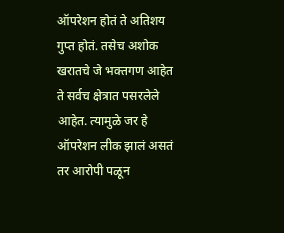ऑपरेशन होतं ते अतिशय गुप्त होतं. तसेच अशोक खरातचे जे भक्तगण आहेत ते सर्वच क्षेत्रात पसरलेले आहेत. त्यामुळे जर हे ऑपरेशन लीक झालं असतं तर आरोपी पळून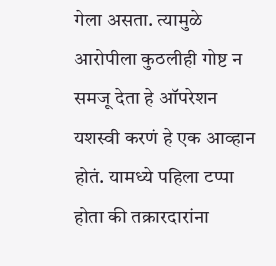गेला असता. त्यामुळे आरोपीला कुठलीही गोष्ट न समजू देता हे ऑपरेशन यशस्वी करणं हे एक आव्हान होतं. यामध्ये पहिला टप्पा होता की तक्रारदारांना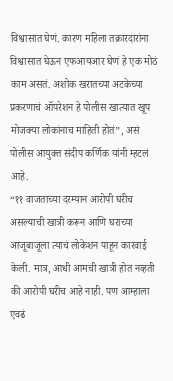विश्वासात घेणं. कारण महिला तक्रारदारांना विश्वासात घेऊन एफआयआर घेणं हे एक मोठं काम असतं. अशोक खरातच्या अटकेच्या प्रकरणाचं ऑपरेशन हे पोलीस खात्यात खूप मोजक्या लोकांनाच माहिती होतं”, असं पोलीस आयुक्त संदीप कर्णिक यांनी म्हटलं आहे.
“११ वाजताच्या दरम्यान आरोपी घरीच असल्याची खात्री करून आणि घराच्या आजूबाजूला त्याचं लोकेशन पाहून कारवाई केली. मात्र, आधी आमची खात्री होत नव्हती की आरोपी घरीच आहे नाही. पण आम्हाला एवढं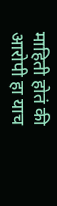माहिती होतं की आरोपी हा याच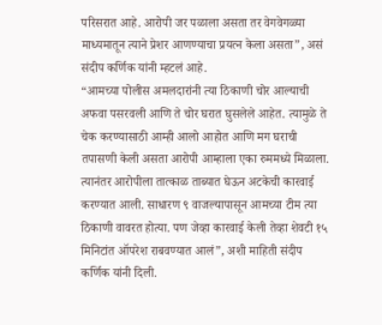परिसरात आहे. आरोपी जर पळाला असता तर वेगवेगळ्या माध्यमातून त्याने प्रेशर आणण्याचा प्रयत्न केला असता”, असं संदीप कर्णिक यांनी म्हटलं आहे.
“आमच्या पोलीस अमलदारांनी त्या ठिकाणी चोर आल्याची अफवा पसरवली आणि ते चोर घरात घुसलेले आहेत. त्यामुळे ते चेक करण्यासाठी आम्ही आलो आहोत आणि मग घराची तपासणी केली असता आरोपी आम्हाला एका रुममध्ये मिळाला. त्यानंतर आरोपीला तात्काळ ताब्यात घेऊन अटकेची कारवाई करण्यात आली. साधारण ९ वाजल्यापासून आमच्या टीम त्या ठिकाणी वावरत होत्या. पण जेव्हा कारवाई केली तेव्हा शेवटी १५ मिनिटांत ऑपरेश राबवण्यात आलं”, अशी माहिती संदीप कर्णिक यांनी दिली.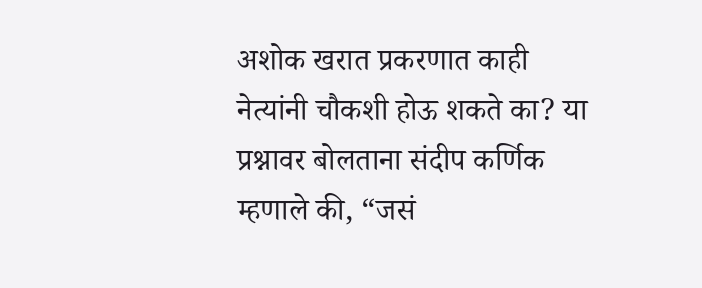अशोक खरात प्रकरणात काही नेत्यांनी चौकशी होऊ शकते का? या प्रश्नावर बोलताना संदीप कर्णिक म्हणाले की, “जसं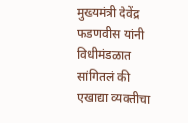मुख्यमंत्री देवेंद्र फडणवीस यांनी विधीमंडळात सांगितलं की एखाद्या व्यक्तीचा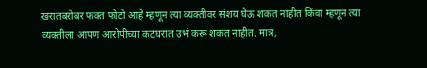खरातबरोबर फक्त फोटो आहे म्हणून त्या व्यक्तीवर संशय घेऊ शकत नाहीत किंवा म्हणून त्या व्यक्तीला आपण आरोपीच्या कटघरात उभं करू शकत नाहीत. मात्र,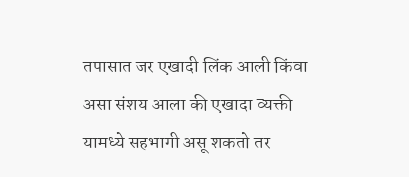तपासात जर एखादी लिंक आली किंवा असा संशय आला की एखादा व्यक्ती यामध्ये सहभागी असू शकतो तर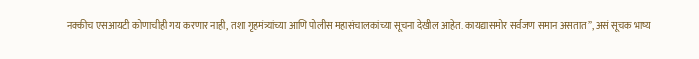नक्कीच एसआयटी कोणाचीही गय करणार नाही, तशा गृहमंत्र्यांच्या आणि पोलीस महासंचालकांच्या सूचना देखील आहेत. कायद्यासमोर सर्वजण समान असतात”, असं सूचक भाष्य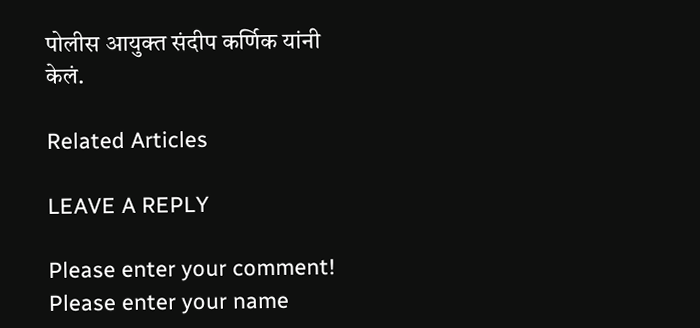पोलीस आयुक्त संदीप कर्णिक यांनी केलं.

Related Articles

LEAVE A REPLY

Please enter your comment!
Please enter your name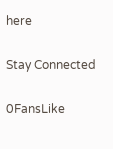here

Stay Connected

0FansLike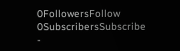0FollowersFollow
0SubscribersSubscribe
-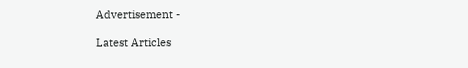Advertisement -

Latest Articles